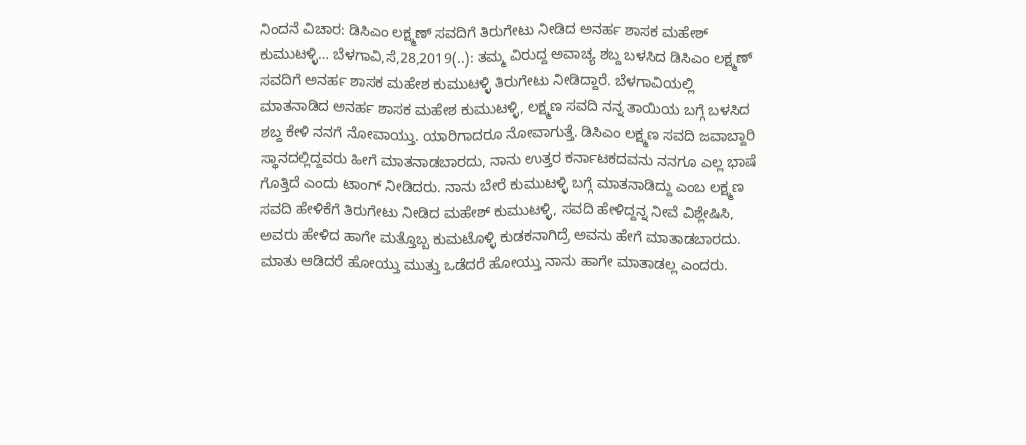ನಿಂದನೆ ವಿಚಾರ: ಡಿಸಿಎಂ ಲಕ್ಷ್ಮಣ್ ಸವದಿಗೆ ತಿರುಗೇಟು ನೀಡಿದ ಅನರ್ಹ ಶಾಸಕ ಮಹೇಶ್ ಕುಮುಟಳ್ಳಿ… ಬೆಳಗಾವಿ,ಸೆ,28,2019(..): ತಮ್ಮ ವಿರುದ್ದ ಅವಾಚ್ಯ ಶಬ್ದ ಬಳಸಿದ ಡಿಸಿಎಂ ಲಕ್ಷ್ಮಣ್ ಸವದಿಗೆ ಅನರ್ಹ ಶಾಸಕ ಮಹೇಶ ಕುಮುಟಳ್ಳಿ ತಿರುಗೇಟು ನೀಡಿದ್ದಾರೆ. ಬೆಳಗಾವಿಯಲ್ಲಿ ಮಾತನಾಡಿದ ಅನರ್ಹ ಶಾಸಕ ಮಹೇಶ ಕುಮುಟಳ್ಳಿ, ಲಕ್ಷ್ಮಣ ಸವದಿ ನನ್ನ ತಾಯಿಯ ಬಗ್ಗೆ ಬಳಸಿದ ಶಬ್ದ ಕೇಳಿ ನನಗೆ ನೋವಾಯ್ತು. ಯಾರಿಗಾದರೂ ನೋವಾಗುತ್ತೆ. ಡಿಸಿಎಂ ಲಕ್ಷ್ಮಣ ಸವದಿ ಜವಾಬ್ದಾರಿ ಸ್ಥಾನದಲ್ಲಿದ್ದವರು ಹೀಗೆ ಮಾತನಾಡಬಾರದು, ನಾನು ಉತ್ತರ ಕರ್ನಾಟಕದವನು ನನಗೂ ಎಲ್ಲ ಭಾಷೆ ಗೊತ್ತಿದೆ ಎಂದು ಟಾಂಗ್ ನೀಡಿದರು. ನಾನು ಬೇರೆ ಕುಮುಟಳ್ಳಿ ಬಗ್ಗೆ ಮಾತನಾಡಿದ್ದು ಎಂಬ ಲಕ್ಷ್ಮಣ ಸವದಿ ಹೇಳಿಕೆಗೆ ತಿರುಗೇಟು ನೀಡಿದ ಮಹೇಶ್ ಕುಮುಟಳ್ಳಿ, ಸವದಿ ಹೇಳಿದ್ದನ್ನ ನೀವೆ ವಿಶ್ಲೇಷಿಸಿ, ಅವರು ಹೇಳಿದ ಹಾಗೇ ಮತ್ತೊಬ್ಬ ಕುಮಟೊಳ್ಳಿ ಕುಡಕನಾಗಿದ್ರೆ ಅವನು ಹೇಗೆ ಮಾತಾಡಬಾರದು. ಮಾತು ಆಡಿದರೆ ಹೋಯ್ತು ಮುತ್ತು ಒಡೆದರೆ ಹೋಯ್ತು ನಾನು ಹಾಗೇ ಮಾತಾಡಲ್ಲ ಎಂದರು.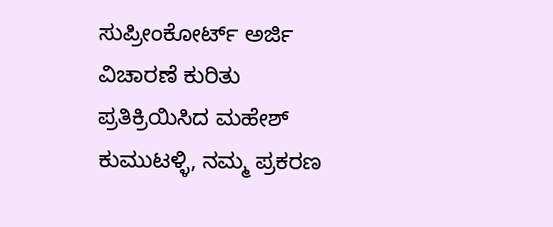ಸುಪ್ರೀಂಕೋರ್ಟ್ ಅರ್ಜಿ ವಿಚಾರಣೆ ಕುರಿತು ಪ್ರತಿಕ್ರಿಯಿಸಿದ ಮಹೇಶ್ ಕುಮುಟಳ್ಳಿ, ನಮ್ಮ ಪ್ರಕರಣ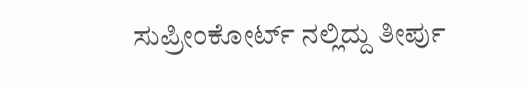ಸುಪ್ರೀಂಕೋರ್ಟ್ ನಲ್ಲಿದ್ದು ತೀರ್ಪು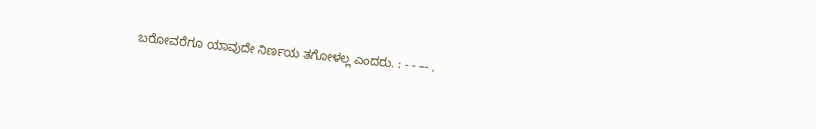ಬರೋವರೆಗೂ ಯಾವುದೇ ನಿರ್ಣಯ ತಗೋಳಲ್ಲ ಎಂದರು. : - - –- .